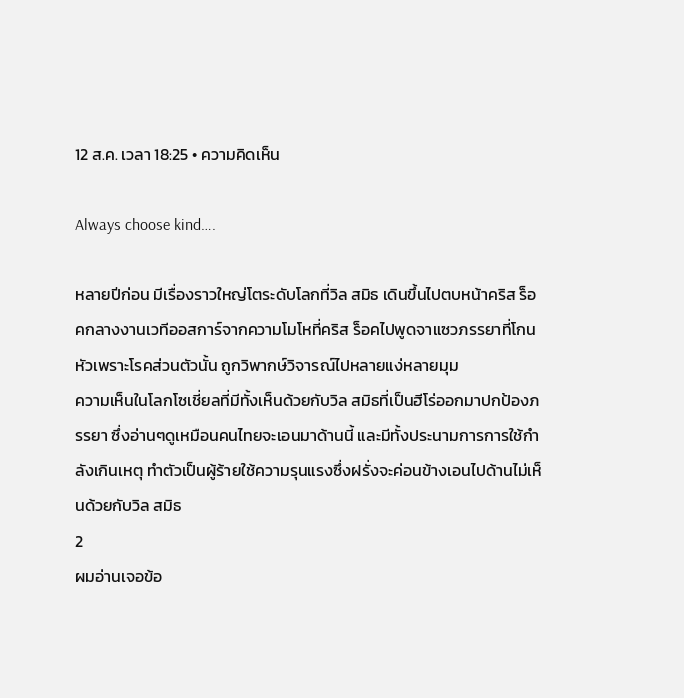12 ส.ค. เวลา 18:25 • ความคิดเห็น

Always choose kind….

หลายปีก่อน มีเรื่องราวใหญ่โตระดับโลกที่วิล สมิธ เดินขึ้นไปตบหน้าคริส ร็อคกลางงานเวทีออสการ์จากความโมโหที่คริส ร็อคไปพูดจาแซวภรรยาที่โกนหัวเพราะโรคส่วนตัวนั้น ถูกวิพากษ์วิจารณ์ไปหลายแง่หลายมุม
ความเห็นในโลกโซเชี่ยลที่มีทั้งเห็นด้วยกับวิล สมิธที่เป็นฮีโร่ออกมาปกป้องภรรยา ซึ่งอ่านๆดูเหมือนคนไทยจะเอนมาด้านนี้ และมีทั้งประนามการการใช้กำลังเกินเหตุ ทำตัวเป็นผู้ร้ายใช้ความรุนแรงซึ่งฝรั่งจะค่อนข้างเอนไปด้านไม่เห็นด้วยกับวิล สมิธ
2
ผมอ่านเจอข้อ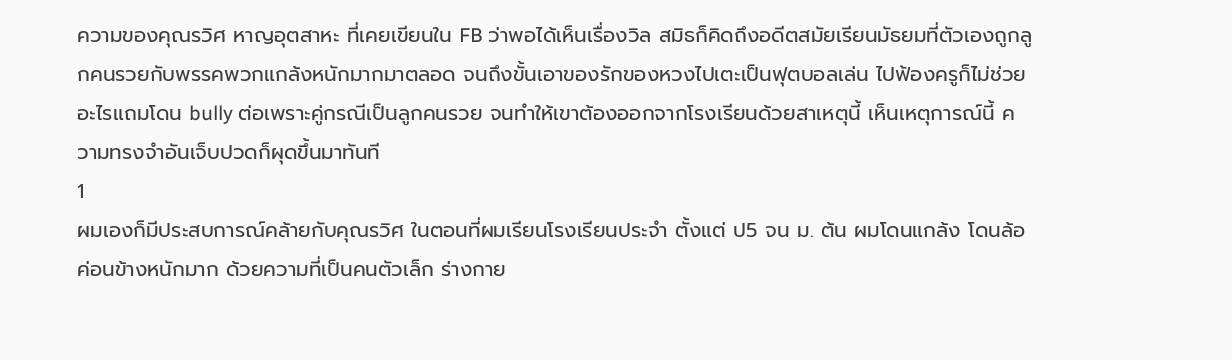ความของคุณรวิศ หาญอุตสาหะ ที่เคยเขียนใน FB ว่าพอได้เห็นเรื่องวิล สมิธก็คิดถึงอดีตสมัยเรียนมัธยมที่ตัวเองถูกลูกคนรวยกับพรรคพวกแกล้งหนักมากมาตลอด จนถึงขั้นเอาของรักของหวงไปเตะเป็นฟุตบอลเล่น ไปฟ้องครูก็ไม่ช่วยอะไรแถมโดน bully ต่อเพราะคู่กรณีเป็นลูกคนรวย จนทำให้เขาต้องออกจากโรงเรียนด้วยสาเหตุนี้ เห็นเหตุการณ์นี้ ความทรงจำอันเจ็บปวดก็ผุดขึ้นมาทันที
1
ผมเองก็มีประสบการณ์คล้ายกับคุณรวิศ ในตอนที่ผมเรียนโรงเรียนประจำ ตั้งแต่ ป5 จน ม. ต้น ผมโดนแกล้ง โดนล้อค่อนข้างหนักมาก ด้วยความที่เป็นคนตัวเล็ก ร่างกาย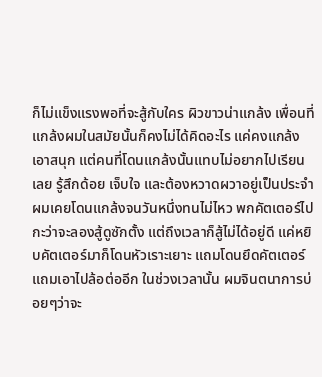ก็ไม่แข็งแรงพอที่จะสู้กับใคร ผิวขาวน่าแกล้ง เพื่อนที่แกล้งผมในสมัยนั้นก็คงไม่ได้คิดอะไร แค่คงแกล้งเอาสนุก แต่คนที่โดนแกล้งนั้นแทบไม่อยากไปเรียนเลย รู้สึกด้อย เจ็บใจ และต้องหวาดผวาอยู่เป็นประจำ
ผมเคยโดนแกล้งจนวันหนึ่งทนไม่ไหว พกคัตเตอร์ไปกะว่าจะลองสู้ดูซักตั้ง แต่ถึงเวลาก็สู้ไม่ได้อยู่ดี แค่หยิบคัตเตอร์มาก็โดนหัวเราะเยาะ แถมโดนยึดคัตเตอร์แถมเอาไปล้อต่ออีก ในช่วงเวลานั้น ผมจินตนาการบ่อยๆว่าจะ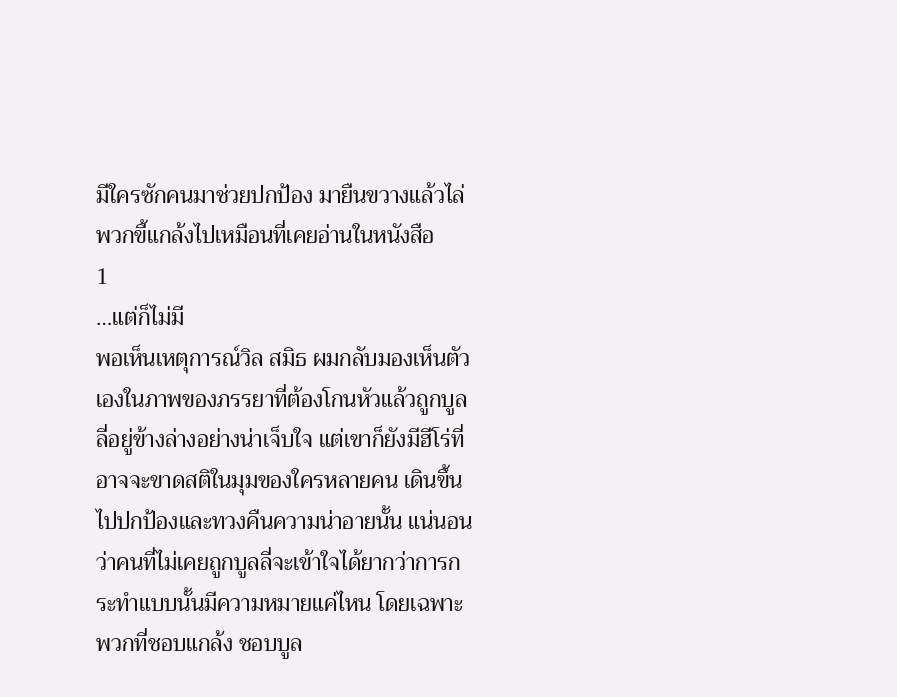มีใครซักคนมาช่วยปกป้อง มายืนขวางแล้วไล่พวกขี้แกล้งไปเหมือนที่เคยอ่านในหนังสือ
1
…แต่ก็ไม่มี
พอเห็นเหตุการณ์วิล สมิธ ผมกลับมองเห็นตัวเองในภาพของภรรยาที่ต้องโกนหัวแล้วถูกบูลลี่อยู่ข้างล่างอย่างน่าเจ็บใจ แต่เขาก็ยังมีฮีโร่ที่อาจจะขาดสติในมุมของใครหลายคน เดินขึ้นไปปกป้องและทวงคืนความน่าอายนั้น แน่นอนว่าคนที่ไม่เคยถูกบูลลี่จะเข้าใจได้ยากว่าการกระทำแบบนั้นมีความหมายแค่ไหน โดยเฉพาะพวกที่ชอบแกล้ง ชอบบูล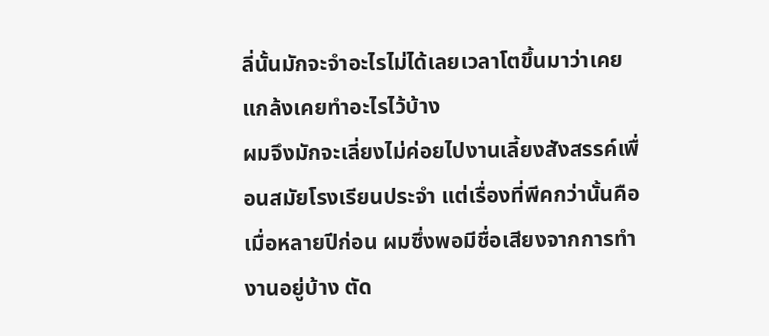ลี่นั้นมักจะจำอะไรไม่ได้เลยเวลาโตขึ้นมาว่าเคยแกล้งเคยทำอะไรไว้บ้าง
ผมจึงมักจะเลี่ยงไม่ค่อยไปงานเลี้ยงสังสรรค์เพื่อนสมัยโรงเรียนประจำ แต่เรื่องที่พีคกว่านั้นคือเมื่อหลายปีก่อน ผมซึ่งพอมีชื่อเสียงจากการทำงานอยู่บ้าง ตัด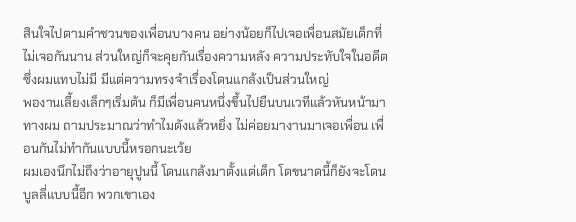สินใจไปตามคำชวนของเพื่อนบางคน อย่างน้อยก็ไปเจอเพื่อนสมัยเด็กที่ไม่เจอกันนาน ส่วนใหญ่ก็จะคุยกันเรื่องความหลัง ความประทับใจในอดีตซึ่งผมแทบไม่มี มีแต่ความทรงจำเรื่องโดนแกล้งเป็นส่วนใหญ่
พองานเลี้ยงเล็กๆเริ่มต้น ก็มีเพื่อนคนหนึ่งขึ้นไปยืนบนเวทีแล้วหันหน้ามาทางผม ถามประมาณว่าทำไมดังแล้วหยิ่ง ไม่ค่อยมางานมาเจอเพื่อน เพื่อนกันไม่ทำกันแบบนี้หรอกนะเว้ย
ผมเองนึกไม่ถึงว่าอายุปูนนี้ โดนแกล้งมาตั้งแต่เด็ก โตขนาดนี้ก็ยังจะโดนบูลลี่แบบนี้อีก พวกเขาเอง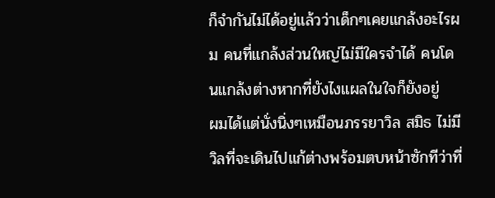ก็จำกันไม่ได้อยู่แล้วว่าเด็กๆเคยแกล้งอะไรผม คนที่แกล้งส่วนใหญ่ไม่มีใครจำได้ คนโดนแกล้งต่างหากที่ยังไงแผลในใจก็ยังอยู่
ผมได้แต่นั่งนิ่งๆเหมือนภรรยาวิล สมิธ ไม่มีวิลที่จะเดินไปแก้ต่างพร้อมตบหน้าซักทีว่าที่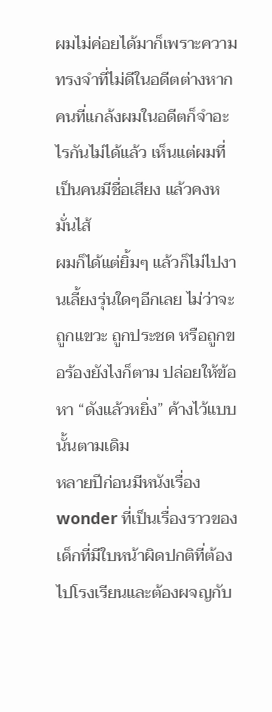ผมไม่ค่อยได้มาก็เพราะความทรงจำที่ไม่ดีในอดีตต่างหาก คนที่แกล้งผมในอดีตก็จำอะไรกันไม่ได้แล้ว เห็นแต่ผมที่เป็นคนมีชื่อเสียง แล้วคงหมั่นไส้
ผมก็ได้แต่ยิ้มๆ แล้วก็ไม่ไปงานเลี้ยงรุ่นใดๆอีกเลย ไม่ว่าจะถูกแขวะ ถูกประชด หรือถูกขอร้องยังไงก็ตาม ปล่อยให้ข้อหา “ดังแล้วหยิ่ง” ค้างไว้แบบนั้นตามเดิม
หลายปีก่อนมีหนังเรื่อง wonder ที่เป็นเรื่องราวของเด็กที่มีใบหน้าผิดปกติที่ต้องไปโรงเรียนและต้องผจญกับ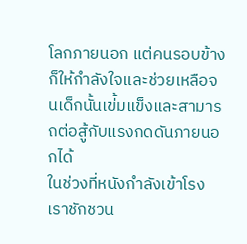โลกภายนอก แต่คนรอบข้างก็ให้กำลังใจและช่วยเหลือจนเด็กนั้นเข่้มแข็งและสามารถต่อสู้กับแรงกดดันภายนอกได้
ในช่วงที่หนังกำลังเข้าโรง เราชักชวน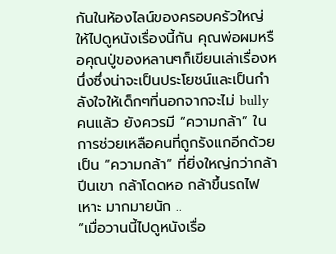กันในห้องไลน์ของครอบครัวใหญ่ให้ไปดูหนังเรื่องนี้กัน คุณพ่อผมหรือคุณปู่ของหลานๆก็เขียนเล่าเรื่องหนึ่งซึ่งน่าจะเป็นประโยชน์และเป็นกำลังใจให้เด็กๆที่นอกจากจะไม่ bully คนแล้ว ยังควรมี “ความกล้า” ในการช่วยเหลือคนที่ถูกรังแกอีกด้วย
เป็น “ความกล้า” ที่ยิ่งใหญ่กว่ากล้าปีนเขา กล้าโดดหอ กล้าขึ้นรถไฟเหาะ มากมายนัก ..
“เมื่อวานนี้ไปดูหนังเรื่อ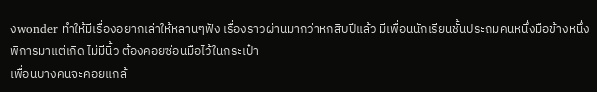งwonder ทำให้มีเรื่องอยากเล่าให้หลานๆฟัง เรื่องราวผ่านมากว่าหกสิบปีแล้ว มีเพื่อนนักเรียนชั้นประถมคนหนึ่งมือข้างหนึ่งพิการมาแต่เกิด ไม่มีนิ้ว ต้องคอยซ่อนมือไว้ในกระเป๋า
เพื่อนบางคนจะคอยแกล้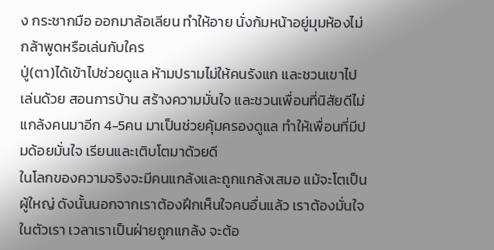ง กระชากมือ ออกมาล้อเลียน ทำให้อาย นั่งก้มหน้าอยู่มุมห้องไม่กล้าพูดหรือเล่นกับใคร
ปู่(ตา)ได้เข้าไปช่วยดูแล ห้ามปรามไม่ให้คนรังแก และชวนเขาไปเล่นด้วย สอนการบ้าน สร้างความมั่นใจ และชวนเพื่อนที่นิสัยดีไม่แกล้งคนมาอีก 4-5คน มาเป็นช่วยคุ้มครองดูแล ทำให้เพื่อนที่มีปมด้อยมั่นใจ เรียนและเติบโตมาด้วยดี
ในโลกของความจริงจะมีคนแกล้งและถูกแกล้งเสมอ แม้จะโตเป็นผู้ใหญ่ ดังนั้นนอกจากเราต้องฝึกเห็นใจคนอื่นแล้ว เราต้องมั่นใจในตัวเรา เวลาเราเป็นฝ่ายถูกแกล้ง จะต้อ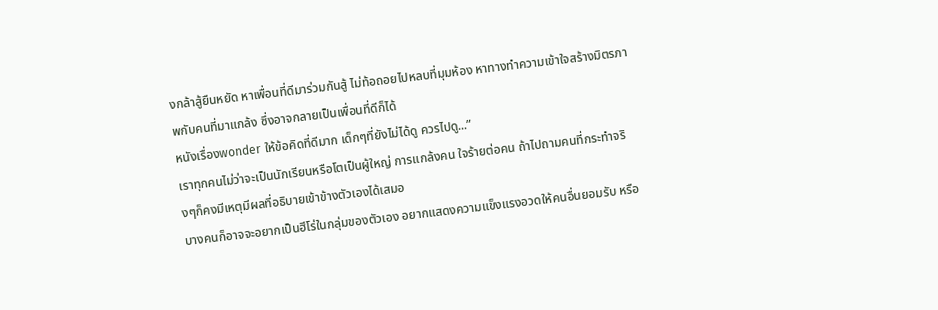งกล้าสู้ยืนหยัด หาเพื่อนที่ดีมาร่วมกันสู้ ไม่ท้อถอยไปหลบที่มุมห้อง หาทางทำความเข้าใจสร้างมิตรภาพกับคนที่มาแกล้ง ซึ่งอาจกลายเป็นเพื่อนที่ดีก็ได้
หนังเรื่องwonder ให้ข้อคิดที่ดีมาก เด็กๆที่ยังไม่ได้ดู ควรไปดู...”
เราทุกคนไม่ว่าจะเป็นนักเรียนหรือโตเป็นผู้ใหญ่ การแกล้งคน ใจร้ายต่อคน ถ้าไปถามคนที่กระทำจริงๆก็คงมีเหตุมีผลที่อธิบายเข้าข้างตัวเองได้เสมอ
บางคนก็อาจจะอยากเป็นฮีโร่ในกลุ่มของตัวเอง อยากแสดงความแข็งแรงอวดให้คนอื่นยอมรับ หรือ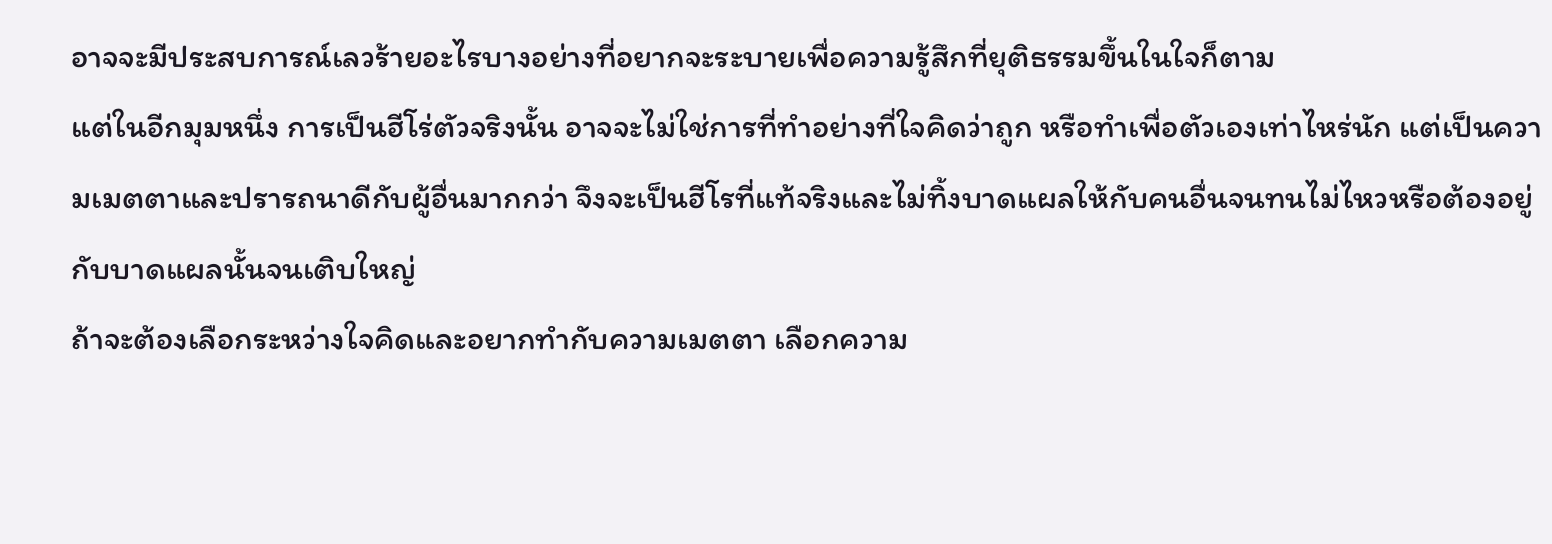อาจจะมีประสบการณ์เลวร้ายอะไรบางอย่างที่อยากจะระบายเพื่อความรู้สึกที่ยุติธรรมขึ้นในใจก็ตาม
แต่ในอีกมุมหนึ่ง การเป็นฮีโร่ตัวจริงนั้น อาจจะไม่ใช่การที่ทำอย่างที่ใจคิดว่าถูก หรือทำเพื่อตัวเองเท่าไหร่นัก แต่เป็นความเมตตาและปรารถนาดีกับผู้อื่นมากกว่า จึงจะเป็นฮีโรที่แท้จริงและไม่ทิ้งบาดแผลให้กับคนอื่นจนทนไม่ไหวหรือต้องอยู่กับบาดแผลนั้นจนเติบใหญ่
ถ้าจะต้องเลือกระหว่างใจคิดและอยากทำกับความเมตตา เลือกความ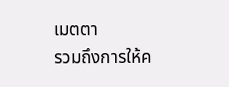เมตตา
รวมถึงการให้ค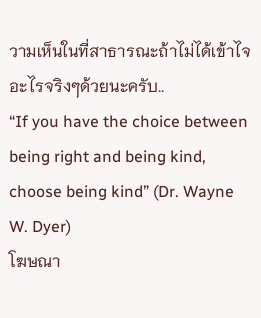วามเห็นในที่สาธารณะถ้าไม่ได้เข้าไจอะไรจริงๆด้วยนะครับ..
“If you have the choice between being right and being kind, choose being kind” (Dr. Wayne W. Dyer)
โฆษณา